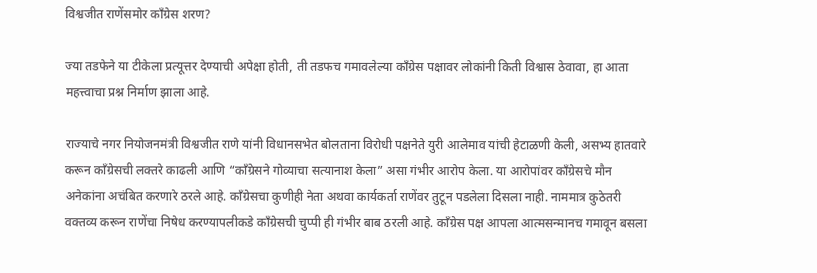विश्वजीत राणेंसमोर काँग्रेस शरण?

ज्या तडफेने या टीकेला प्रत्यूत्तर देण्याची अपेक्षा होती, ती तडफच गमावलेल्या काँग्रेस पक्षावर लोकांनी किती विश्वास ठेवावा, हा आता महत्त्वाचा प्रश्न निर्माण झाला आहे.

राज्याचे नगर नियोजनमंत्री विश्वजीत राणे यांनी विधानसभेत बोलताना विरोधी पक्षनेते युरी आलेमाव यांची हेटाळणी केली, असभ्य हातवारे करून काँग्रेसची लक्तरे काढली आणि “काँग्रेसने गोव्याचा सत्यानाश केला” असा गंभीर आरोप केला. या आरोपांवर काँग्रेसचे मौन अनेकांना अचंबित करणारे ठरले आहे. काँग्रेसचा कुणीही नेता अथवा कार्यकर्ता राणेंवर तुटून पडलेला दिसला नाही. नाममात्र कुठेतरी वक्तव्य करून राणेंचा निषेध करण्यापलीकडे काँग्रेसची चुप्पी ही गंभीर बाब ठरली आहे. काँग्रेस पक्ष आपला आत्मसन्मानच गमावून बसला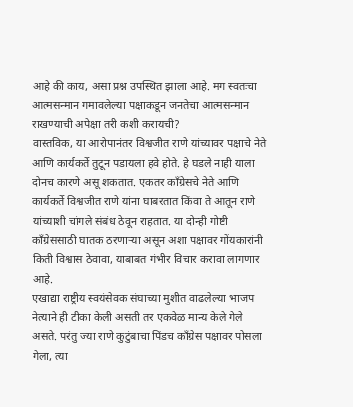आहे की काय, असा प्रश्न उपस्थित झाला आहे. मग स्वतःचा आत्मसन्मान गमावलेल्या पक्षाकडून जनतेचा आत्मसन्मान राखण्याची अपेक्षा तरी कशी करायची?
वास्तविक, या आरोपानंतर विश्वजीत राणे यांच्यावर पक्षाचे नेते आणि कार्यकर्ते तुटून पडायला हवे होते. हे घडले नाही याला दोनच कारणे असू शकतात. एकतर काँग्रेसचे नेते आणि कार्यकर्ते विश्वजीत राणे यांना घाबरतात किंवा ते आतून राणे यांच्याशी चांगले संबंध ठेवून राहतात. या दोन्ही गोष्टी काँग्रेससाठी घातक ठरणाऱ्या असून अशा पक्षावर गोंयकारांनी किती विश्वास ठेवावा, याबाबत गंभीर विचार करावा लागणार आहे.
एखाद्या राष्ट्रीय स्वयंसेवक संघाच्या मुशीत वाढलेल्या भाजप नेत्याने ही टीका केली असती तर एकवेळ मान्य केले गेले असते. परंतु ज्या राणे कुटुंबाचा पिंडच काँग्रेस पक्षावर पोसला गेला, त्या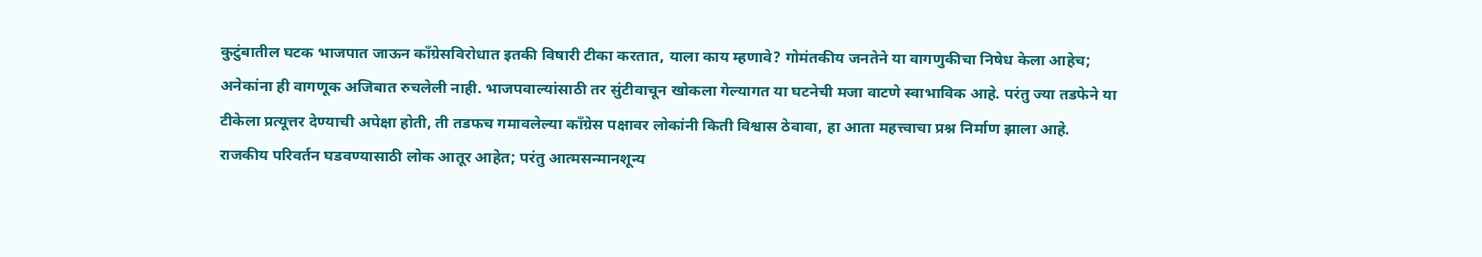कुटुंबातील घटक भाजपात जाऊन काँग्रेसविरोधात इतकी विषारी टीका करतात, याला काय म्हणावे? गोमंतकीय जनतेने या वागणुकीचा निषेध केला आहेच; अनेकांना ही वागणूक अजिबात रुचलेली नाही. भाजपवाल्यांसाठी तर सुंटीवाचून खोकला गेल्यागत या घटनेची मजा वाटणे स्वाभाविक आहे. परंतु ज्या तडफेने या टीकेला प्रत्यूत्तर देण्याची अपेक्षा होती, ती तडफच गमावलेल्या काँग्रेस पक्षावर लोकांनी किती विश्वास ठेवावा, हा आता महत्त्वाचा प्रश्न निर्माण झाला आहे.
राजकीय परिवर्तन घडवण्यासाठी लोक आतूर आहेत; परंतु आत्मसन्मानशून्य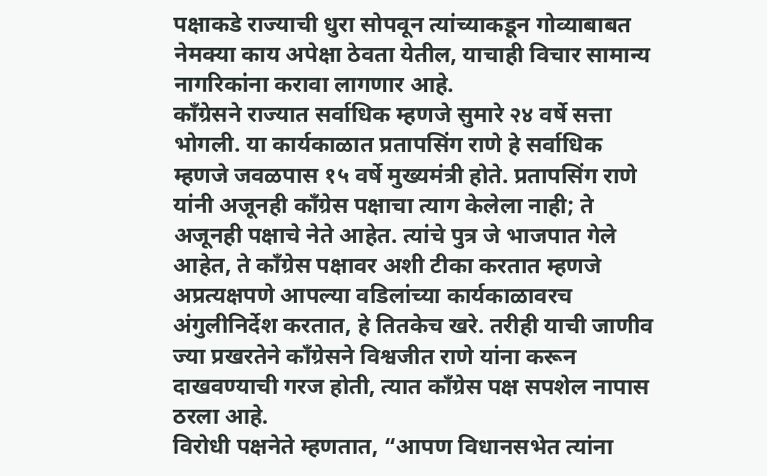पक्षाकडे राज्याची धुरा सोपवून त्यांच्याकडून गोव्याबाबत नेमक्या काय अपेक्षा ठेवता येतील, याचाही विचार सामान्य नागरिकांना करावा लागणार आहे.
काँग्रेसने राज्यात सर्वाधिक म्हणजे सुमारे २४ वर्षे सत्ता भोगली. या कार्यकाळात प्रतापसिंग राणे हे सर्वाधिक म्हणजे जवळपास १५ वर्षे मुख्यमंत्री होते. प्रतापसिंग राणे यांनी अजूनही काँग्रेस पक्षाचा त्याग केलेला नाही; ते अजूनही पक्षाचे नेते आहेत. त्यांचे पुत्र जे भाजपात गेले आहेत, ते काँग्रेस पक्षावर अशी टीका करतात म्हणजे अप्रत्यक्षपणे आपल्या वडिलांच्या कार्यकाळावरच अंगुलीनिर्देश करतात, हे तितकेच खरे. तरीही याची जाणीव ज्या प्रखरतेने काँग्रेसने विश्वजीत राणे यांना करून दाखवण्याची गरज होती, त्यात काँग्रेस पक्ष सपशेल नापास ठरला आहे.
विरोधी पक्षनेते म्हणतात, “आपण विधानसभेत त्यांना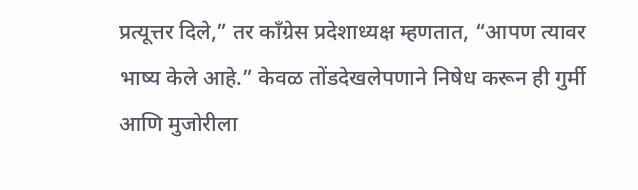प्रत्यूत्तर दिले,” तर काँग्रेस प्रदेशाध्यक्ष म्हणतात, “आपण त्यावर भाष्य केले आहे.” केवळ तोंडदेखलेपणाने निषेध करून ही गुर्मी आणि मुजोरीला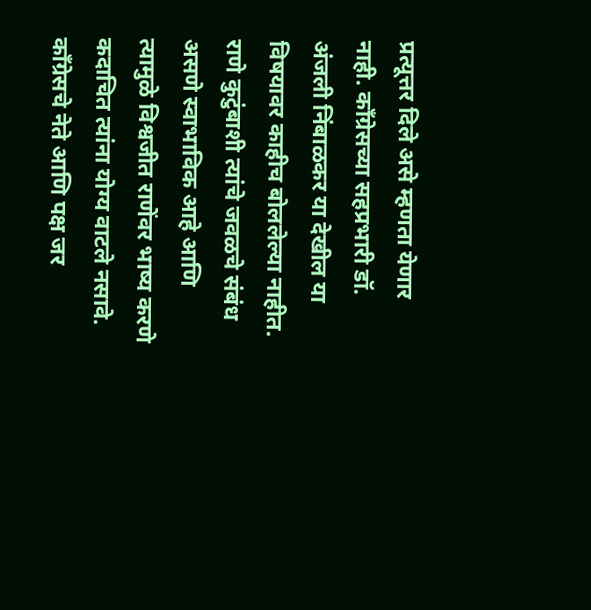प्रत्यूत्तर दिले असे म्हणता येणार नाही. काँग्रेसच्या सहप्रभारी डॉ. अंजली निंबाळकर या देखील या विषयावर काहीच बोललेल्या नाहीत. राणे कुटुंबाशी त्यांचे जवळचे संबंध असणे स्वाभाविक आहे आणि त्यामुळे विश्वजीत राणेंवर भाष्य करणे कदाचित त्यांना योग्य वाटले नसावे.
काँग्रेसचे नेते आणि पक्ष जर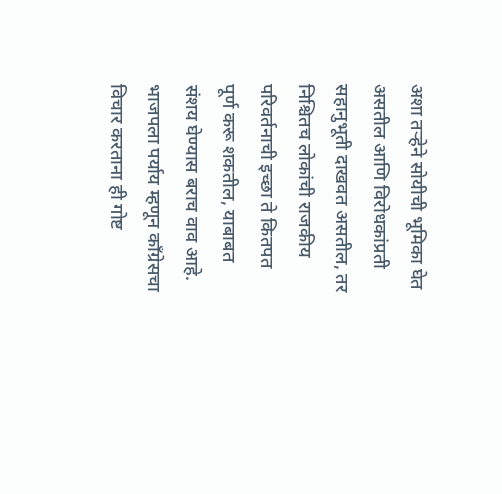अशा तऱ्हेने सोयीची भूमिका घेत असतील आणि विरोधकांप्रती सहानुभूती दाखवत असतील, तर निश्चितच लोकांची राजकीय परिवर्तनाची इच्छा ते कितपत पूर्ण करू शकतील, याबाबत संशय घेण्यास बराच वाव आहे. भाजपला पर्याय म्हणून काँग्रेसचा विचार करताना ही गोष्ट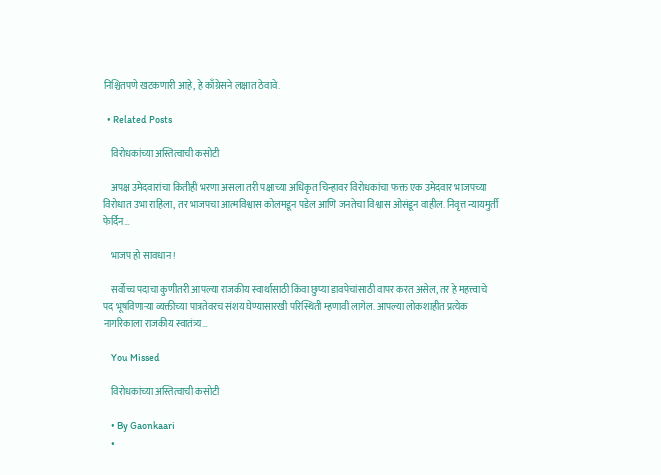निश्चितपणे खटकणारी आहे, हे काँग्रेसने लक्षात ठेवावे.

  • Related Posts

    विरोधकांच्या अस्तित्वाची कसोटी

    अपक्ष उमेदवारांचा कितीही भरणा असला तरी पक्षाच्या अधिकृत चिन्हावर विरोधकांचा फक्त एक उमेदवार भाजपच्या विरोधात उभा राहिला, तर भाजपचा आत्मविश्वास कोलमडून पडेल आणि जनतेचा विश्वास ओसंडून वाहील. निवृत्त न्यायमुर्ती फेर्दिन…

    भाजप हो सावधान !

    सर्वोच्च पदाचा कुणीतरी आपल्या राजकीय स्वार्थासाठी किंवा छुप्या डावपेचांसाठी वापर करत असेल, तर हे महत्त्वाचे पद भूषविणाऱ्या व्यक्तीच्या पात्रतेवरच संशय घेण्यासारखी परिस्थिती म्हणावी लागेल. आपल्या लोकशाहीत प्रत्येक नागरिकाला राजकीय स्वातंत्र्य…

    You Missed

    विरोधकांच्या अस्तित्वाची कसोटी

    • By Gaonkaari
    •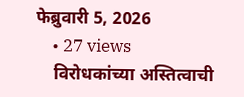फेब्रुवारी 5, 2026
    • 27 views
    विरोधकांच्या अस्तित्वाची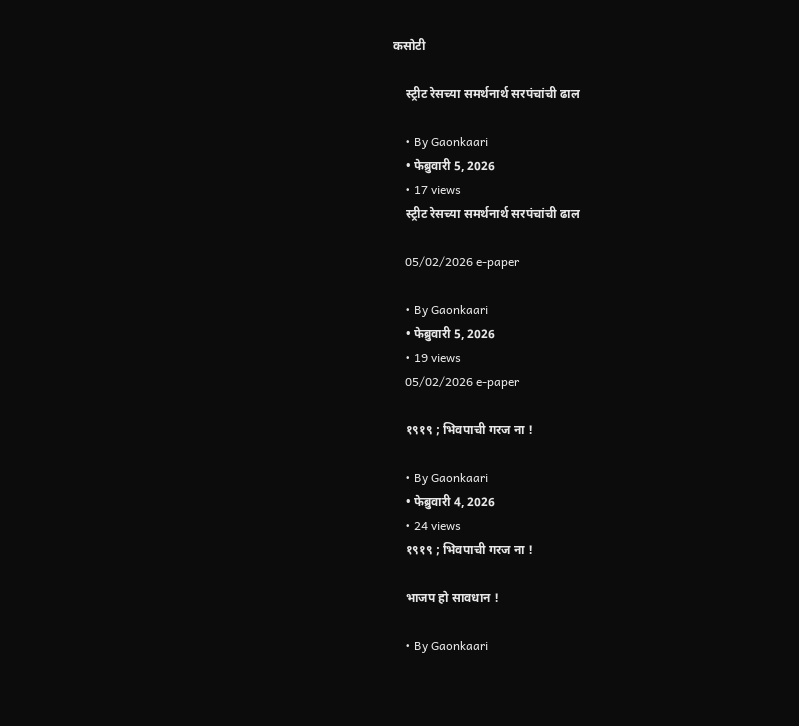कसोटी

    स्ट्रीट रेसच्या समर्थनार्थ सरपंचांची ढाल

    • By Gaonkaari
    • फेब्रुवारी 5, 2026
    • 17 views
    स्ट्रीट रेसच्या समर्थनार्थ सरपंचांची ढाल

    05/02/2026 e-paper

    • By Gaonkaari
    • फेब्रुवारी 5, 2026
    • 19 views
    05/02/2026 e-paper

    १९१९ ; भिवपाची गरज ना !

    • By Gaonkaari
    • फेब्रुवारी 4, 2026
    • 24 views
    १९१९ ; भिवपाची गरज ना !

    भाजप हो सावधान !

    • By Gaonkaari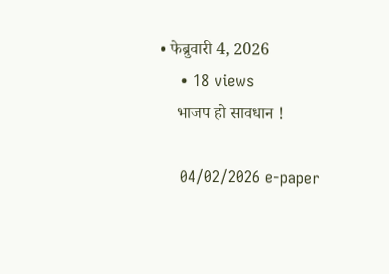• फेब्रुवारी 4, 2026
    • 18 views
    भाजप हो सावधान !

    04/02/2026 e-paper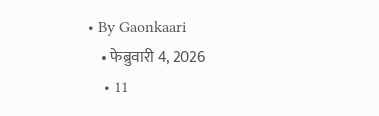• By Gaonkaari
    • फेब्रुवारी 4, 2026
    • 11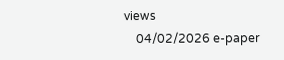views
    04/02/2026 e-paper